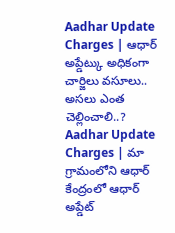Aadhar Update Charges | ఆధార్ అప్డేట్కు అధికంగా చార్జిలు వసూలు.. అసలు ఎంత చెల్లించాలి..?
Aadhar Update Charges | మా గ్రామంలోని ఆధార్ కేంద్రంలో ఆధార్ అప్డేట్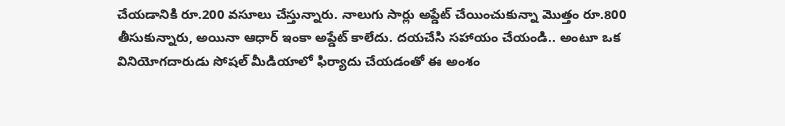చేయడానికి రూ.200 వసూలు చేస్తున్నారు. నాలుగు సార్లు అప్డేట్ చేయించుకున్నా మొత్తం రూ.800 తీసుకున్నారు, అయినా ఆధార్ ఇంకా అప్డేట్ కాలేదు. దయచేసి సహాయం చేయండి.. అంటూ ఒక వినియోగదారుడు సోషల్ మీడియాలో ఫిర్యాదు చేయడంతో ఈ అంశం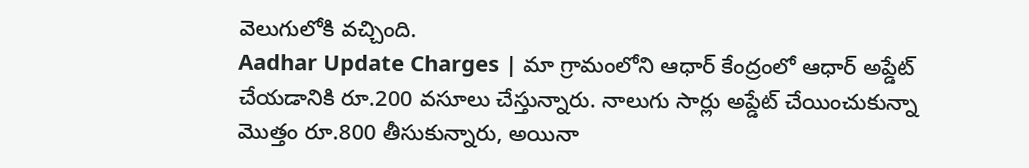వెలుగులోకి వచ్చింది.
Aadhar Update Charges | మా గ్రామంలోని ఆధార్ కేంద్రంలో ఆధార్ అప్డేట్ చేయడానికి రూ.200 వసూలు చేస్తున్నారు. నాలుగు సార్లు అప్డేట్ చేయించుకున్నా మొత్తం రూ.800 తీసుకున్నారు, అయినా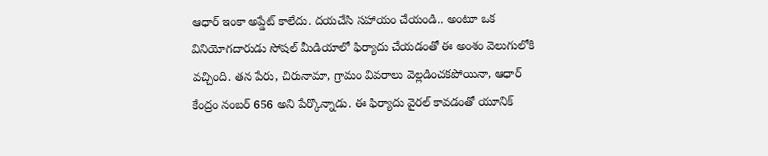ఆధార్ ఇంకా అప్డేట్ కాలేదు. దయచేసి సహాయం చేయండి.. అంటూ ఒక వినియోగదారుడు సోషల్ మీడియాలో ఫిర్యాదు చేయడంతో ఈ అంశం వెలుగులోకి వచ్చింది. తన పేరు, చిరునామా, గ్రామం వివరాలు వెల్లడించకపోయినా, ఆధార్ కేంద్రం నంబర్ 656 అని పేర్కొన్నాడు. ఈ ఫిర్యాదు వైరల్ కావడంతో యూనిక్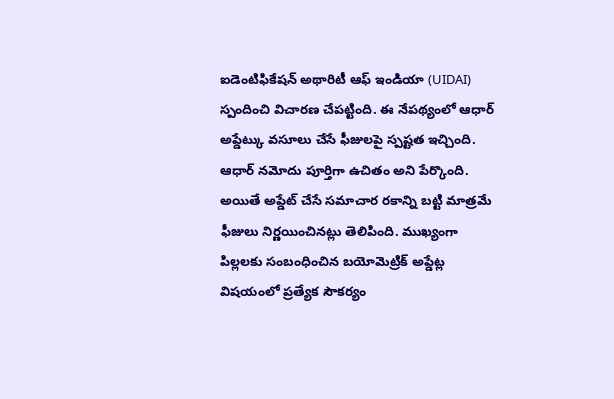ఐడెంటిఫికేషన్ అథారిటీ ఆఫ్ ఇండియా (UIDAI) స్పందించి విచారణ చేపట్టింది. ఈ నేపథ్యంలో ఆధార్ అప్డేట్కు వసూలు చేసే ఫీజులపై స్పష్టత ఇచ్చింది. ఆధార్ నమోదు పూర్తిగా ఉచితం అని పేర్కొంది. అయితే అప్డేట్ చేసే సమాచార రకాన్ని బట్టి మాత్రమే ఫీజులు నిర్ణయించినట్లు తెలిపింది. ముఖ్యంగా పిల్లలకు సంబంధించిన బయోమెట్రిక్ అప్డేట్ల విషయంలో ప్రత్యేక సౌకర్యం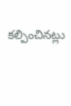కల్పించినట్లు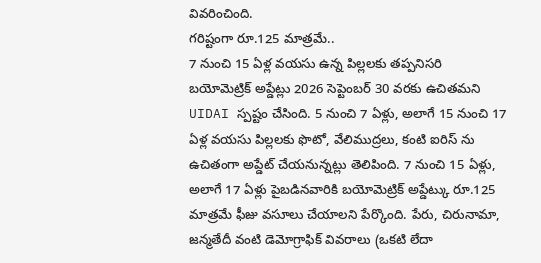వివరించింది.
గరిష్టంగా రూ.125 మాత్రమే..
7 నుంచి 15 ఏళ్ల వయసు ఉన్న పిల్లలకు తప్పనిసరి బయోమెట్రిక్ అప్డేట్లు 2026 సెప్టెంబర్ 30 వరకు ఉచితమని UIDAI స్పష్టం చేసింది. 5 నుంచి 7 ఏళ్లు, అలాగే 15 నుంచి 17 ఏళ్ల వయసు పిల్లలకు ఫొటో, వేలిముద్రలు, కంటి ఐరిస్ ను ఉచితంగా అప్డేట్ చేయనున్నట్లు తెలిపింది. 7 నుంచి 15 ఏళ్లు, అలాగే 17 ఏళ్లు పైబడినవారికి బయోమెట్రిక్ అప్డేట్కు రూ.125 మాత్రమే ఫీజు వసూలు చేయాలని పేర్కొంది. పేరు, చిరునామా, జన్మతేదీ వంటి డెమోగ్రాఫిక్ వివరాలు (ఒకటి లేదా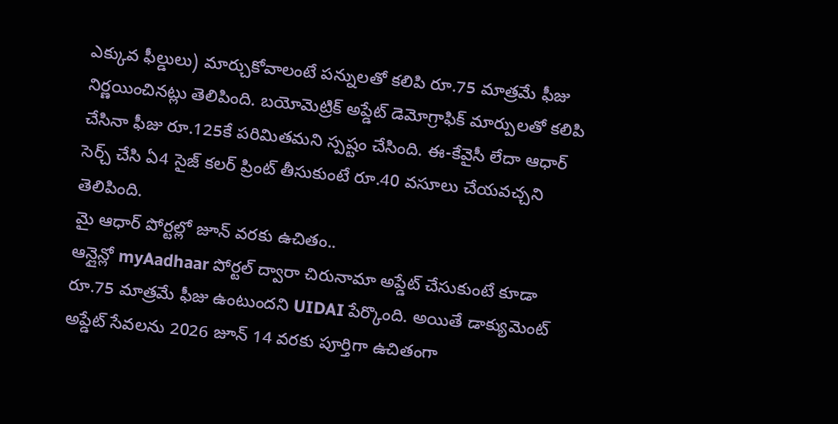ఎక్కువ ఫీల్డులు) మార్చుకోవాలంటే పన్నులతో కలిపి రూ.75 మాత్రమే ఫీజు నిర్ణయించినట్లు తెలిపింది. బయోమెట్రిక్ అప్డేట్ డెమోగ్రాఫిక్ మార్పులతో కలిపి చేసినా ఫీజు రూ.125కే పరిమితమని స్పష్టం చేసింది. ఈ-కేవైసీ లేదా ఆధార్ సెర్చ్ చేసి ఏ4 సైజ్ కలర్ ప్రింట్ తీసుకుంటే రూ.40 వసూలు చేయవచ్చని తెలిపింది.
మై ఆధార్ పోర్టల్లో జూన్ వరకు ఉచితం..
ఆన్లైన్లో myAadhaar పోర్టల్ ద్వారా చిరునామా అప్డేట్ చేసుకుంటే కూడా రూ.75 మాత్రమే ఫీజు ఉంటుందని UIDAI పేర్కొంది. అయితే డాక్యుమెంట్ అప్డేట్ సేవలను 2026 జూన్ 14 వరకు పూర్తిగా ఉచితంగా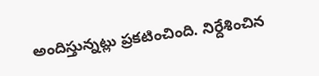అందిస్తున్నట్లు ప్రకటించింది. నిర్దేశించిన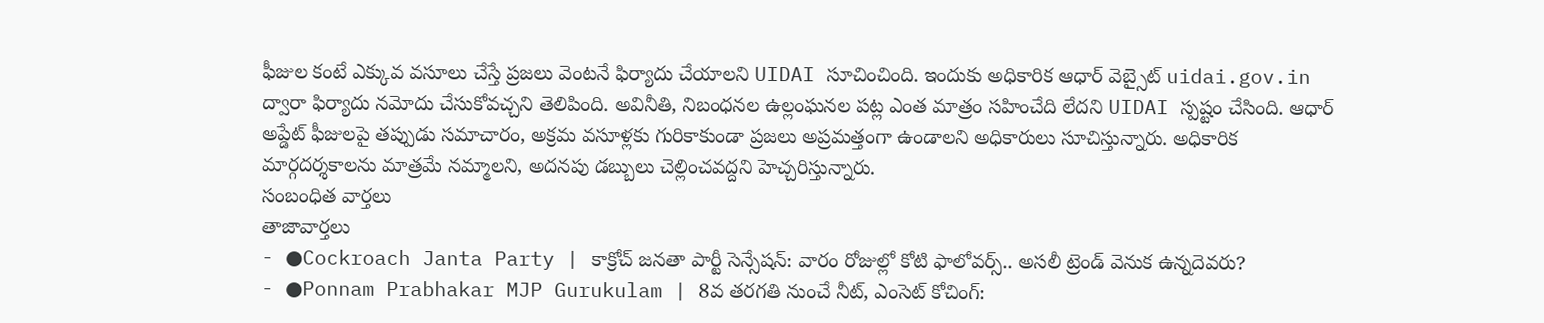ఫీజుల కంటే ఎక్కువ వసూలు చేస్తే ప్రజలు వెంటనే ఫిర్యాదు చేయాలని UIDAI సూచించింది. ఇందుకు అధికారిక ఆధార్ వెబ్సైట్ uidai.gov.in ద్వారా ఫిర్యాదు నమోదు చేసుకోవచ్చని తెలిపింది. అవినీతి, నిబంధనల ఉల్లంఘనల పట్ల ఎంత మాత్రం సహించేది లేదని UIDAI స్పష్టం చేసింది. ఆధార్ అప్డేట్ ఫీజులపై తప్పుడు సమాచారం, అక్రమ వసూళ్లకు గురికాకుండా ప్రజలు అప్రమత్తంగా ఉండాలని అధికారులు సూచిస్తున్నారు. అధికారిక మార్గదర్శకాలను మాత్రమే నమ్మాలని, అదనపు డబ్బులు చెల్లించవద్దని హెచ్చరిస్తున్నారు.
సంబంధిత వార్తలు
తాజావార్తలు
- ●Cockroach Janta Party | కాక్రోచ్ జనతా పార్టీ సెన్సేషన్: వారం రోజుల్లో కోటి ఫాలోవర్స్.. అసలీ ట్రెండ్ వెనుక ఉన్నదెవరు?
- ●Ponnam Prabhakar MJP Gurukulam | 8వ తరగతి నుంచే నీట్, ఎంసెట్ కోచింగ్: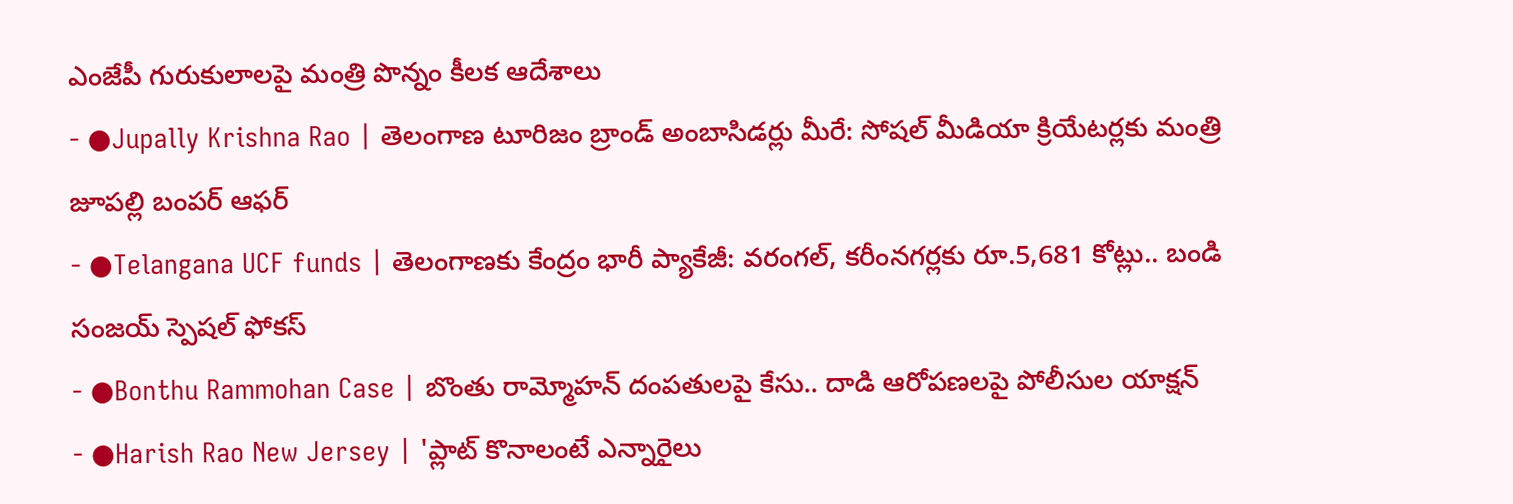ఎంజేపీ గురుకులాలపై మంత్రి పొన్నం కీలక ఆదేశాలు
- ●Jupally Krishna Rao | తెలంగాణ టూరిజం బ్రాండ్ అంబాసిడర్లు మీరే: సోషల్ మీడియా క్రియేటర్లకు మంత్రి జూపల్లి బంపర్ ఆఫర్
- ●Telangana UCF funds | తెలంగాణకు కేంద్రం భారీ ప్యాకేజీ: వరంగల్, కరీంనగర్లకు రూ.5,681 కోట్లు.. బండి సంజయ్ స్పెషల్ ఫోకస్
- ●Bonthu Rammohan Case | బొంతు రామ్మోహన్ దంపతులపై కేసు.. దాడి ఆరోపణలపై పోలీసుల యాక్షన్
- ●Harish Rao New Jersey | 'ప్లాట్ కొనాలంటే ఎన్నారైలు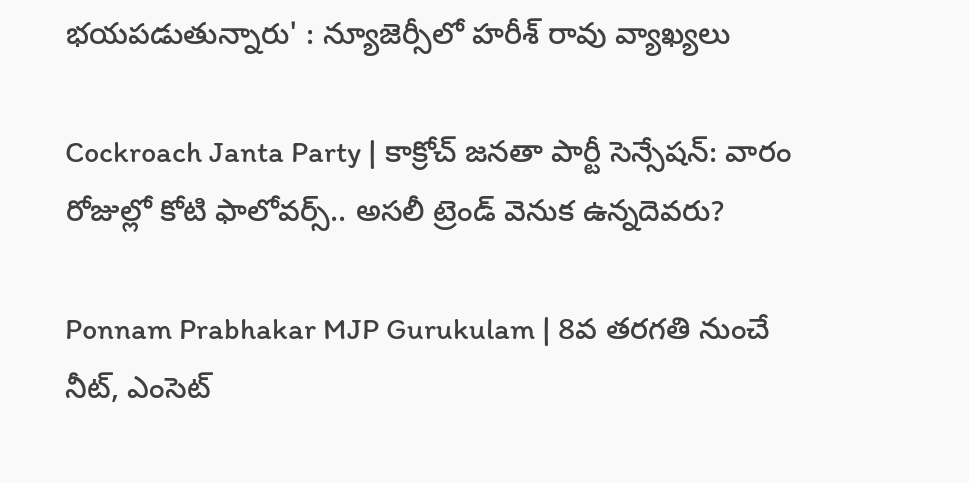భయపడుతున్నారు' : న్యూజెర్సీలో హరీశ్ రావు వ్యాఖ్యలు

Cockroach Janta Party | కాక్రోచ్ జనతా పార్టీ సెన్సేషన్: వారం రోజుల్లో కోటి ఫాలోవర్స్.. అసలీ ట్రెండ్ వెనుక ఉన్నదెవరు?

Ponnam Prabhakar MJP Gurukulam | 8వ తరగతి నుంచే నీట్, ఎంసెట్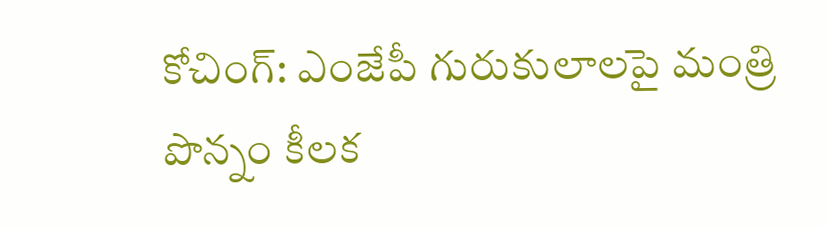కోచింగ్: ఎంజేపీ గురుకులాలపై మంత్రి పొన్నం కీలక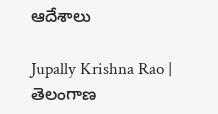ఆదేశాలు

Jupally Krishna Rao | తెలంగాణ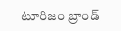టూరిజం బ్రాండ్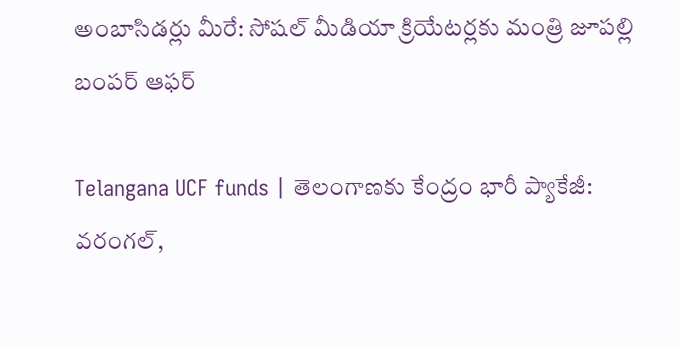అంబాసిడర్లు మీరే: సోషల్ మీడియా క్రియేటర్లకు మంత్రి జూపల్లి బంపర్ ఆఫర్

Telangana UCF funds | తెలంగాణకు కేంద్రం భారీ ప్యాకేజీ: వరంగల్,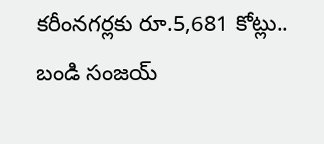కరీంనగర్లకు రూ.5,681 కోట్లు.. బండి సంజయ్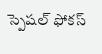స్పెషల్ ఫోకస్